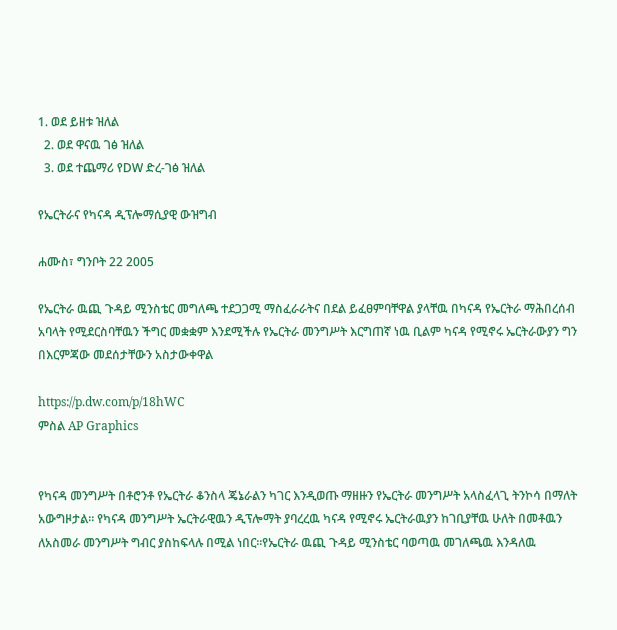1. ወደ ይዘቱ ዝለል
  2. ወደ ዋናዉ ገፅ ዝለል
  3. ወደ ተጨማሪ የDW ድረ-ገፅ ዝለል

የኤርትራና የካናዳ ዲፕሎማሲያዊ ውዝግብ

ሐሙስ፣ ግንቦት 22 2005

የኤርትራ ዉጪ ጉዳይ ሚንስቴር መግለጫ ተደጋጋሚ ማስፈራራትና በደል ይፈፀምባቸዋል ያላቸዉ በካናዳ የኤርትራ ማሕበረሰብ አባላት የሚደርስባቸዉን ችግር መቋቋም እንደሚችሉ የኤርትራ መንግሥት እርግጠኛ ነዉ ቢልም ካናዳ የሚኖሩ ኤርትራውያን ግን በእርምጃው መደሰታቸውን አስታውቀዋል

https://p.dw.com/p/18hWC
ምስል AP Graphics


የካናዳ መንግሥት በቶሮንቶ የኤርትራ ቆንስላ ጄኔራልን ካገር እንዲወጡ ማዘዙን የኤርትራ መንግሥት አላስፈላጊ ትንኮሳ በማለት አውግዞታል። የካናዳ መንግሥት ኤርትራዊዉን ዲፕሎማት ያባረረዉ ካናዳ የሚኖሩ ኤርትራዉያን ከገቢያቸዉ ሁለት በመቶዉን ለአስመራ መንግሥት ግብር ያስከፍላሉ በሚል ነበር።የኤርትራ ዉጪ ጉዳይ ሚንስቴር ባወጣዉ መገለጫዉ እንዳለዉ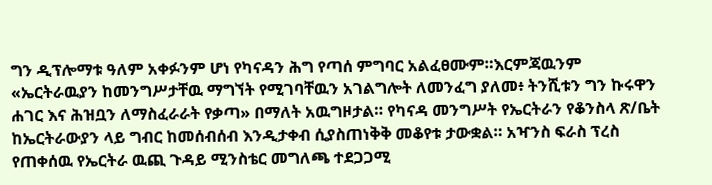ግን ዲፕሎማቱ ዓለም አቀፉንም ሆነ የካናዳን ሕግ የጣሰ ምግባር አልፈፀሙም።እርምጃዉንም «ኤርትራዉያን ከመንግሥታቸዉ ማግኘት የሚገባቸዉን አገልግሎት ለመንፈግ ያለመ፥ ትንሺቱን ግን ኩሩዋን ሐገር እና ሕዝቧን ለማስፈራራት የቃጣ» በማለት አዉግዞታል። የካናዳ መንግሥት የኤርትራን የቆንስላ ጽ/ቤት ከኤርትራውያን ላይ ግብር ከመሰብሰብ እንዲታቀብ ሲያስጠነቅቅ መቆየቱ ታውቋል። አዣንስ ፍራስ ፕረስ የጠቀሰዉ የኤርትራ ዉጪ ጉዳይ ሚንስቴር መግለጫ ተደጋጋሚ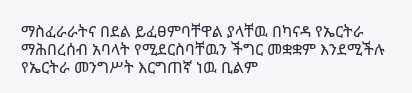ማስፈራራትና በደል ይፈፀምባቸዋል ያላቸዉ በካናዳ የኤርትራ ማሕበረሰብ አባላት የሚደርስባቸዉን ችግር መቋቋም እንደሚችሉ የኤርትራ መንግሥት እርግጠኛ ነዉ ቢልም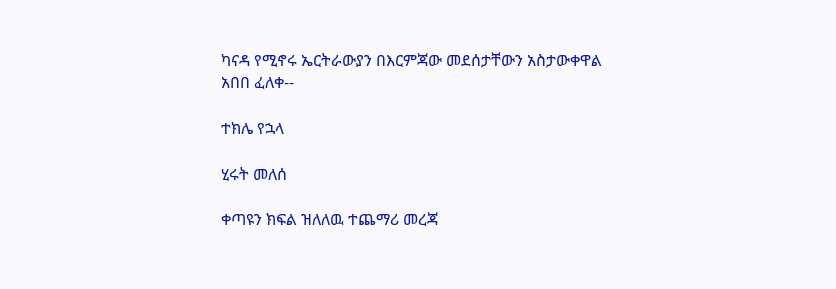ካናዳ የሚኖሩ ኤርትራውያን በእርምጃው መደሰታቸውን አስታውቀዋል
አበበ ፈለቀ--

ተክሌ የኋላ

ሂሩት መለሰ

ቀጣዩን ክፍል ዝለለዉ ተጨማሪ መረጃ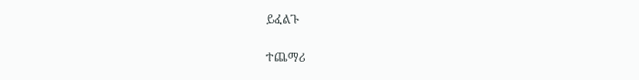ይፈልጉ

ተጨማሪ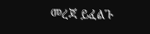መረጃ ይፈልጉ